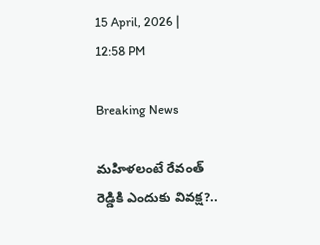15 April, 2026 | 12:58 PM

Breaking News

మహిళలంటే రేవంత్ రెడ్డికి ఎందుకు వివక్ష?..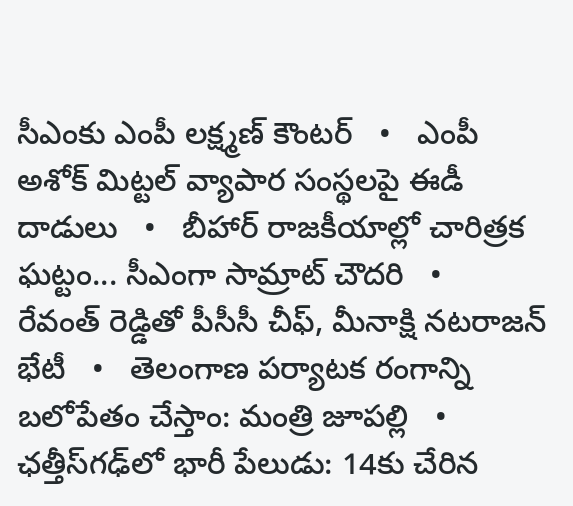సీఎంకు ఎంపీ లక్ష్మణ్ కౌంటర్   •   ఎంపీ అశోక్ మిట్టల్‌ వ్యాపార సంస్థలపై ఈడీ దాడులు   •   బీహార్ రాజకీయాల్లో చారిత్రక ఘట్టం... సీఎంగా సామ్రాట్‌ చౌదరి   •   రేవంత్‌ రెడ్డితో పీసీసీ చీఫ్, మీనాక్షి నటరాజన్ భేటీ   •   తెలంగాణ పర్యాటక రంగాన్ని బలోపేతం చేస్తాం: మంత్రి జూపల్లి   •   ఛత్తీస్‌గఢ్‌లో భారీ పేలుడు: 14కు చేరిన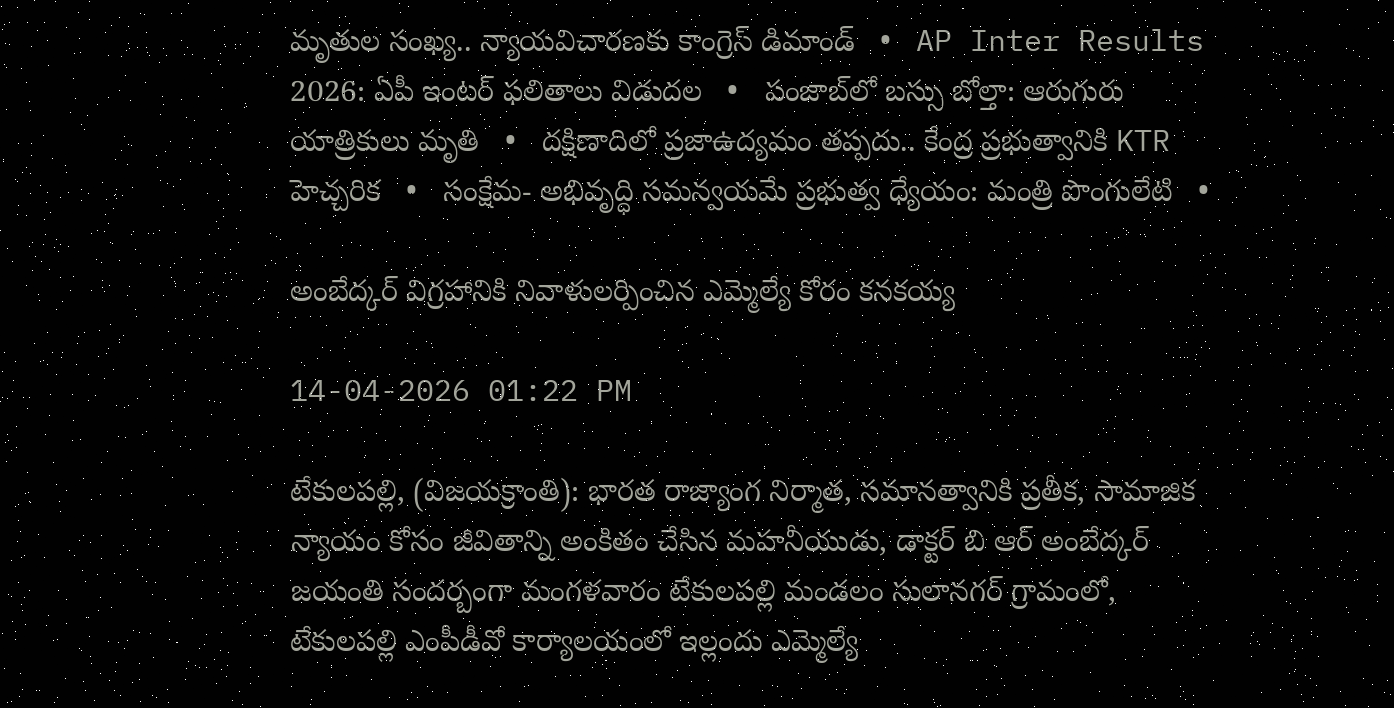మృతుల సంఖ్య.. న్యాయవిచారణకు కాంగ్రెస్ డిమాండ్   •   AP Inter Results 2026: ఏపీ ఇంటర్ ఫలితాలు విడుదల   •   పంజాబ్‌లో బస్సు బోల్తా: ఆరుగురు యాత్రికులు మృతి   •   దక్షిణాదిలో ప్రజాఉద్యమం తప్పదు.. కేంద్ర ప్రభుత్వానికి KTR హెచ్చరిక   •   సంక్షేమ- అభివృద్ధి సమన్వయమే ప్రభుత్వ ధ్యేయం: మంత్రి పొంగులేటి   •

అంబేద్కర్ విగ్రహానికి నివాళులర్పించిన ఎమ్మెల్యే కోరం కనకయ్య

14-04-2026 01:22 PM

టేకులపల్లి, (విజయక్రాంతి): భారత రాజ్యాంగ నిర్మాత, సమానత్వానికి ప్రతీక, సామాజిక న్యాయం కోసం జీవితాన్ని అంకితం చేసిన మహనీయుడు, డాక్టర్ బి ఆర్ అంబేద్కర్ జయంతి సందర్బంగా మంగళవారం టేకులపల్లి మండలం సులానగర్ గ్రామంలో, టేకులపల్లి ఎంపీడీవో కార్యాలయంలో ఇల్లందు ఎమ్మెల్యే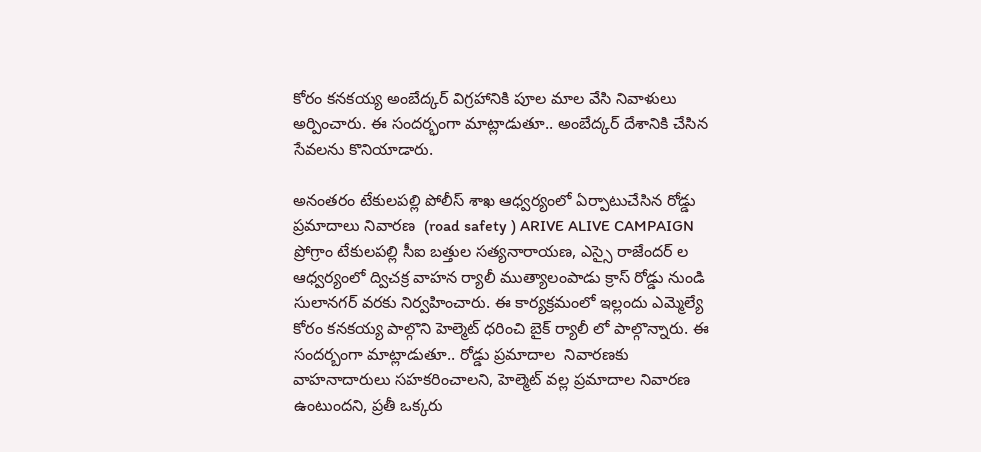కోరం కనకయ్య అంబేద్కర్ విగ్రహానికి పూల మాల వేసి నివాళులు అర్పించారు. ఈ సందర్భంగా మాట్లాడుతూ.. అంబేద్కర్ దేశానికి చేసిన సేవలను కొనియాడారు.

అనంతరం టేకులపల్లి పోలీస్ శాఖ ఆధ్వర్యంలో ఏర్పాటుచేసిన రోడ్డు ప్రమాదాలు నివారణ  (road safety ) ARIVE ALIVE CAMPAIGN  ప్రోగ్రాం టేకులపల్లి సీఐ బత్తుల సత్యనారాయణ, ఎస్సై రాజేందర్ ల ఆధ్వర్యంలో ద్విచక్ర వాహన ర్యాలీ ముత్యాలంపాడు క్రాస్ రోడ్డు నుండి సులానగర్ వరకు నిర్వహించారు. ఈ కార్యక్రమంలో ఇల్లందు ఎమ్మెల్యే కోరం కనకయ్య పాల్గొని హెల్మెట్ ధరించి బైక్ ర్యాలీ లో పాల్గొన్నారు. ఈ సందర్బంగా మాట్లాడుతూ.. రోడ్డు ప్రమాదాల  నివారణకు వాహనాదారులు సహకరించాలని, హెల్మెట్ వల్ల ప్రమాదాల నివారణ ఉంటుందని, ప్రతీ ఒక్కరు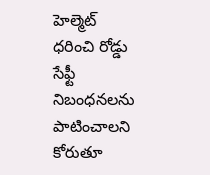హెల్మెట్ ధరించి రోడ్డు సేఫ్టీ నిబంధనలను పాటించాలని కోరుతూ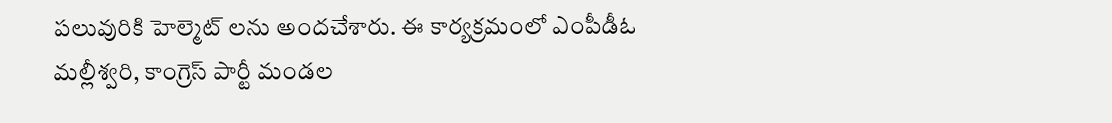పలువురికి హెల్మెట్ లను అందచేశారు. ఈ కార్యక్రమంలో ఎంపీడీఓ మల్లీశ్వరి, కాంగ్రెస్ పార్టీ మండల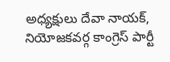అధ్యక్షులు దేవా నాయక్, నియోజకవర్గ కాంగ్రెస్ పార్టీ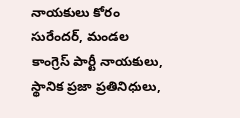నాయకులు కోరం సురేందర్, మండల కాంగ్రెస్ పార్టీ నాయకులు, స్థానిక ప్రజా ప్రతినిధులు,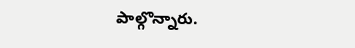పాల్గొన్నారు.